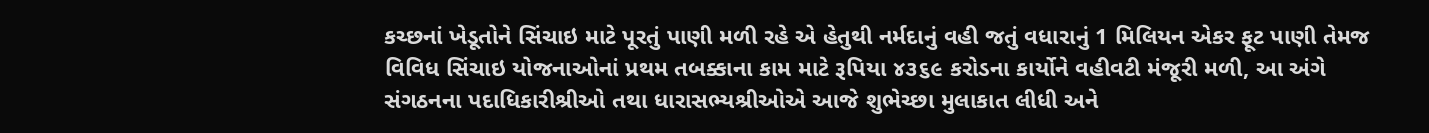કચ્છનાં ખેડૂતોને સિંચાઇ માટે પૂરતું પાણી મળી રહે એ હેતુથી નર્મદાનું વહી જતું વધારાનું 1 મિલિયન એકર ફૂટ પાણી તેમજ વિવિધ સિંચાઇ યોજનાઓનાં પ્રથમ તબક્કાના કામ માટે રૂપિયા ૪૩૬૯ કરોડના કાર્યોને વહીવટી મંજૂરી મળી, આ અંગે સંગઠનના પદાધિકારીશ્રીઓ તથા ધારાસભ્યશ્રીઓએ આજે શુભેચ્છા મુલાકાત લીધી અને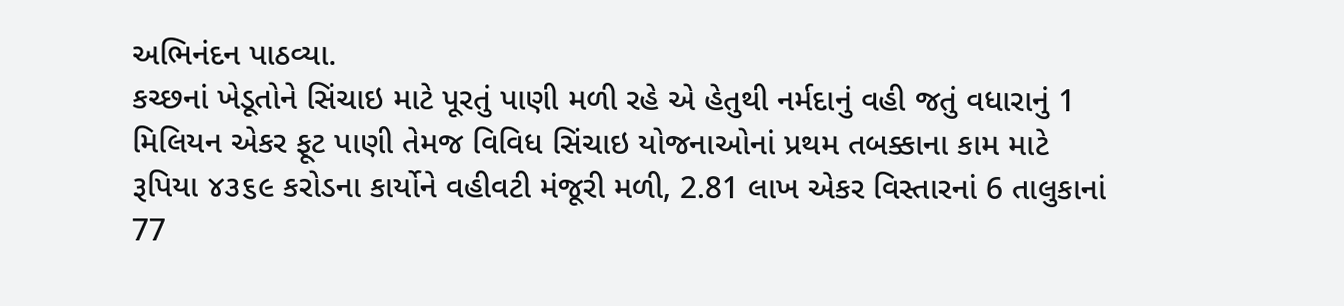અભિનંદન પાઠવ્યા.
કચ્છનાં ખેડૂતોને સિંચાઇ માટે પૂરતું પાણી મળી રહે એ હેતુથી નર્મદાનું વહી જતું વધારાનું 1 મિલિયન એકર ફૂટ પાણી તેમજ વિવિધ સિંચાઇ યોજનાઓનાં પ્રથમ તબક્કાના કામ માટે રૂપિયા ૪૩૬૯ કરોડના કાર્યોને વહીવટી મંજૂરી મળી, 2.81 લાખ એકર વિસ્તારનાં 6 તાલુકાનાં 77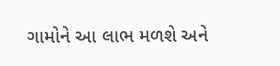ગામોને આ લાભ મળશે અને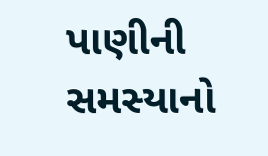પાણીની સમસ્યાનો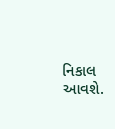નિકાલ આવશે.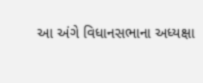આ અંગે વિધાનસભાના અધ્યક્ષા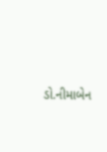ડો.નીમાબેન